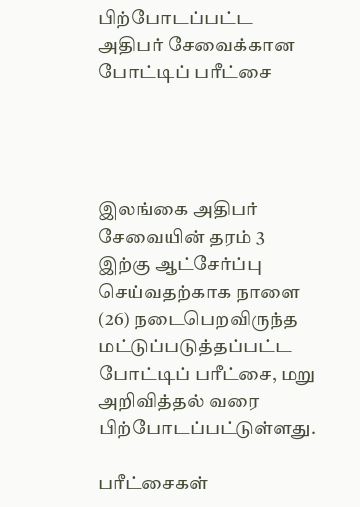பிற்போடப்பட்ட அதிபர் சேவைக்கான போட்டிப் பரீட்சை




இலங்கை அதிபர் சேவையின் தரம் 3 இற்கு ஆட்சேர்ப்பு செய்வதற்காக நாளை (26) நடைபெறவிருந்த மட்டுப்படுத்தப்பட்ட போட்டிப் பரீட்சை, மறு அறிவித்தல் வரை பிற்போடப்பட்டுள்ளது.

பரீட்சைகள்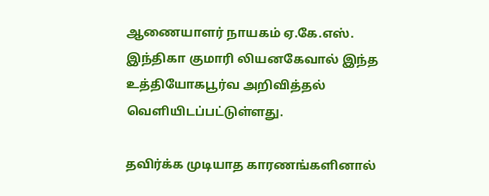ஆணையாளர் நாயகம் ஏ.கே.எஸ். இந்திகா குமாரி லியனகேவால் இந்த உத்தியோகபூர்வ அறிவித்தல் வெளியிடப்பட்டுள்ளது.

தவிர்க்க முடியாத காரணங்களினால்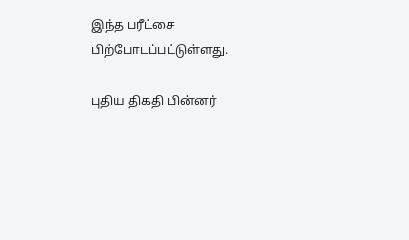இந்த பரீட்சை பிற்போடப்பட்டுள்ளது.

புதிய திகதி பின்னர்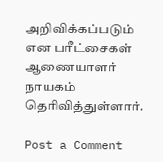அறிவிக்கப்படும் என பரீட்சைகள் ஆணையாளர் நாயகம் தெரிவித்துள்ளார்.

Post a Comment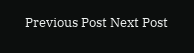Previous Post Next Post